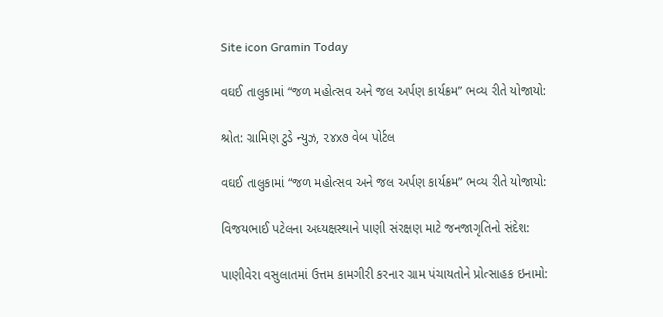Site icon Gramin Today

વઘઈ તાલુકામાં “જળ મહોત્સવ અને જલ અર્પણ કાર્યક્રમ” ભવ્ય રીતે યોજાયો:

શ્રોત: ગ્રામિણ ટુડે ન્યુઝ, ૨૪x૭ વેબ પોર્ટલ

વઘઈ તાલુકામાં “જળ મહોત્સવ અને જલ અર્પણ કાર્યક્રમ” ભવ્ય રીતે યોજાયો:

વિજયભાઈ પટેલના અધ્યક્ષસ્થાને પાણી સંરક્ષણ માટે જનજાગૃતિનો સંદેશ:

પાણીવેરા વસુલાતમાં ઉત્તમ કામગીરી કરનાર ગ્રામ પંચાયતોને પ્રોત્સાહક ઇનામો: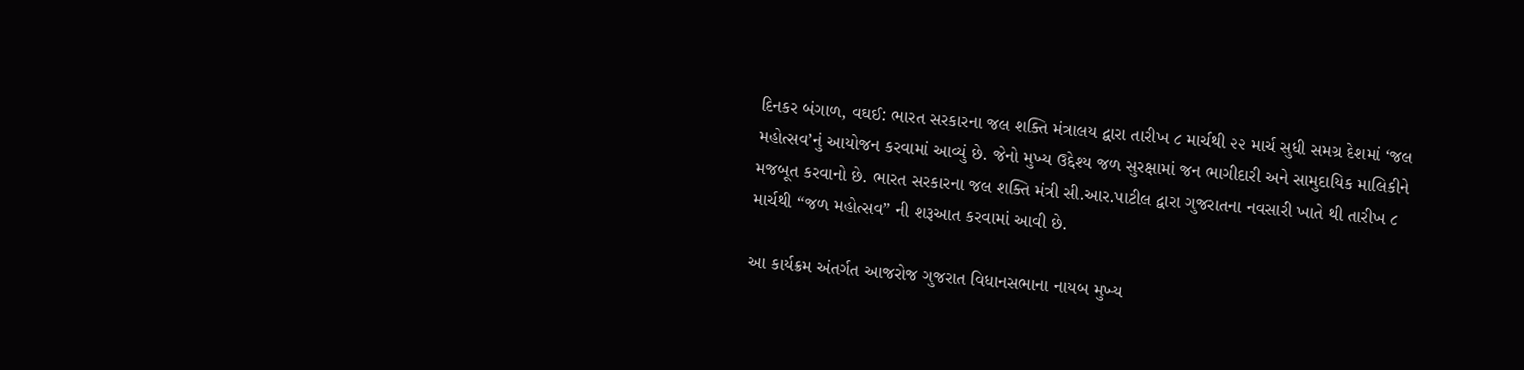દિનકર બંગાળ, વઘઈ: ભારત સરકારના જલ શક્તિ મંત્રાલય દ્વારા તારીખ ૮ માર્ચથી ૨૨ માર્ચ સુધી સમગ્ર દેશમાં ‘જલ મહોત્સવ’નું આયોજન કરવામાં આવ્યું છે. જેનો મુખ્ય ઉદ્દેશ્ય જળ સુરક્ષામાં જન ભાગીદારી અને સામુદાયિક માલિકીને મજબૂત કરવાનો છે. ભારત સરકારના જલ શક્તિ મંત્રી સી.આર.પાટીલ દ્વારા ગુજરાતના નવસારી ખાતે થી તારીખ ૮ માર્ચથી “જળ મહોત્સવ” ની શરૂઆત કરવામાં આવી છે.

આ કાર્યક્રમ અંતર્ગત આજરોજ ગુજરાત વિધાનસભાના નાયબ મુખ્ય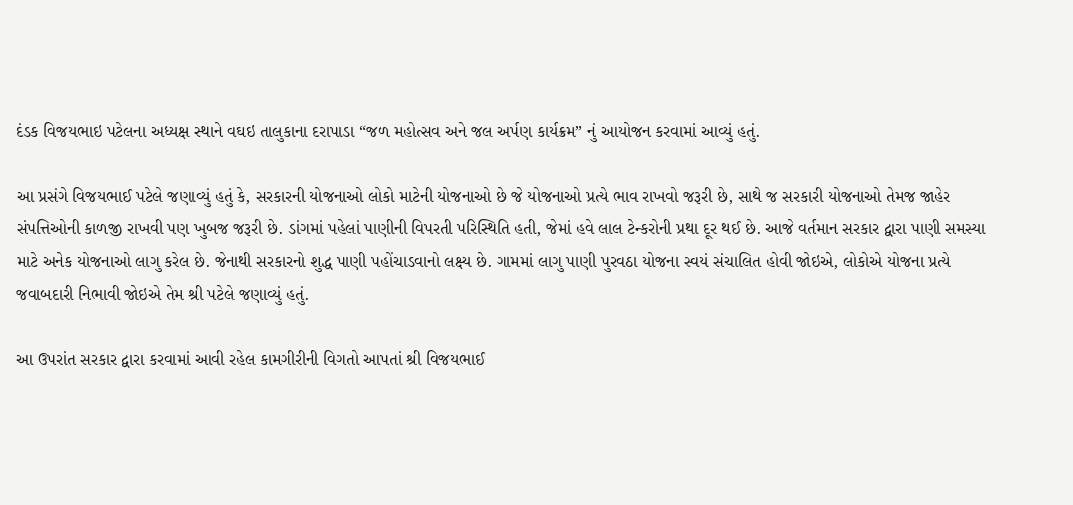દંડક વિજયભાઇ પટેલના અધ્યક્ષ સ્થાને વઘઇ તાલુકાના દરાપાડા “જળ મહોત્સવ અને જલ અર્પણ કાર્યક્રમ” નું આયોજન કરવામાં આવ્યું હતું.

આ પ્રસંગે વિજયભાઈ પટેલે જણાવ્યું હતું કે, સરકારની યોજનાઓ લોકો માટેની યોજનાઓ છે જે યોજનાઓ પ્રત્યે ભાવ રાખવો જરૂરી છે, સાથે જ સરકારી યોજનાઓ તેમજ જાહેર સંપત્તિઓની કાળજી રાખવી પણ ખુબજ જરૂરી છે. ડાંગમાં પહેલાં પાણીની વિપરતી પરિસ્થિતિ હતી, જેમાં હવે લાલ ટેન્કરોની પ્રથા દૂર થઈ છે. આજે વર્તમાન સરકાર દ્વારા પાણી સમસ્યા માટે અનેક યોજનાઓ લાગુ કરેલ છે. જેનાથી સરકારનો શુદ્ધ પાણી પહોંચાડવાનો લક્ષ્ય છે. ગામમાં લાગુ પાણી પુરવઠા યોજના સ્વયં સંચાલિત હોવી જોઇએ, લોકોએ યોજના પ્રત્યે જવાબદારી નિભાવી જોઇએ તેમ શ્રી પટેલે જણાવ્યું હતું.

આ ઉપરાંત સરકાર દ્વારા કરવામાં આવી રહેલ કામગીરીની વિગતો આપતાં શ્રી વિજયભાઈ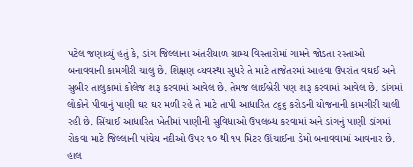પટેલ જણાવ્યું હતું કે, ડાંગ જિલ્લાના અંતરીયાળ ગ્રામ્ય વિસ્તારોમાં ગામને જોડતા રસ્તાઓ બનાવવાની કામગીરી ચાલુ છે. શિક્ષણ વ્યવસ્થા સુધરે તે માટે તાજેતરમાં આહવા ઉપરાંત વઘઈ અને સુબીર તાલુકામાં કોલેજ શરૂ કરવામાં આવેલ છે. તેમજ લાઈબ્રેરી પણ શરૂ કરવામાં આવેલ છે. ડાંગમાં લોકોને પીવાનું પાણી ઘર ઘર મળી રહે તે માટે તાપી આધારિત ૮૬૬ કરોડની યોજનાની કામગીરી ચાલી રહી છે. સિંચાઈ આધારિત ખેતીમાં પાણીની સુવિધાઓ ઉપલબ્ધ કરવામાં અને ડાંગનું પાણી ડાંગમાં રોકવા માટે જિલ્લાની પાંચેય નદીઓ ઉપર ૧૦ થી ૧૫ મિટર ઊંચાઈના ડેમો બનાવવામાં આવનાર છે. હાલ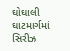ઘોઘાલી ઘાટમાર્ગમાં સિરીઝ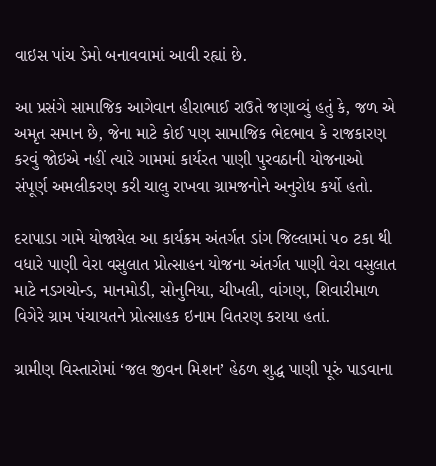વાઇસ પાંચ ડેમો બનાવવામાં આવી રહ્યાં છે.

આ પ્રસંગે સામાજિક આગેવાન હીરાભાઈ રાઉતે જણાવ્યું હતું કે, જળ એ અમૃત સમાન છે, જેના માટે કોઈ પણ સામાજિક ભેદભાવ કે રાજકારણ કરવું જોઇએ નહીં ત્યારે ગામમાં કાર્યરત પાણી પુરવઠાની યોજનાઓ સંપૂર્ણ અમલીકરણ કરી ચાલુ રાખવા ગ્રામજનોને અનુરોધ કર્યો હતો.

દરાપાડા ગામે યોજાયેલ આ કાર્યક્રમ અંતર્ગત ડાંગ જિલ્લામાં ૫૦ ટકા થી વધારે પાણી વેરા વસુલાત પ્રોત્સાહન યોજના અંતર્ગત પાણી વેરા વસુલાત માટે નડગચોન્ડ, માનમોડી, સોનુનિયા, ચીખલી, વાંગણ, શિવારીમાળ વિગેરે ગ્રામ પંચાયતને પ્રોત્સાહક ઇનામ વિતરણ કરાયા હતાં.

ગ્રામીણ વિસ્તારોમાં ‘જલ જીવન મિશન’ હેઠળ શુદ્ધ પાણી પૂરું પાડવાના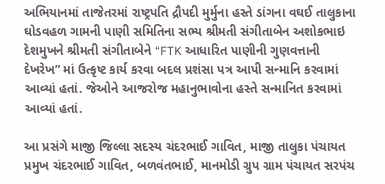અભિયાનમાં તાજેતરમાં રાષ્ટ્રપતિ દ્રૌપદી મુર્મુના હસ્તે ડાંગના વઘઈ તાલુકાના ઘોડવહળ ગામની પાણી સમિતિના સભ્ય શ્રીમતી સંગીતાબેન અશોકભાઇ દેશમુખને શ્રીમતી સંગીતાબેને “FTK આધારિત પાણીની ગુણવત્તાની દેખરેખ” માં ઉત્કૃષ્ટ કાર્ય કરવા બદલ પ્રશંસા પત્ર આપી સન્માનિ કરવામાં આવ્યાં હતાં. જેઓને આજરોજ મહાનુભાવોના હસ્તે સન્માનિત કરવામાં આવ્યાં હતાં.

આ પ્રસંગે માજી જિલ્લા સદસ્ય ચંદરભાઈ ગાવિત, માજી તાલુકા પંચાયત પ્રમુખ ચંદરભાઈ ગાવિત, બળવંતભાઈ, માનમોડી ગ્રુપ ગ્રામ પંચાયત સરપંચ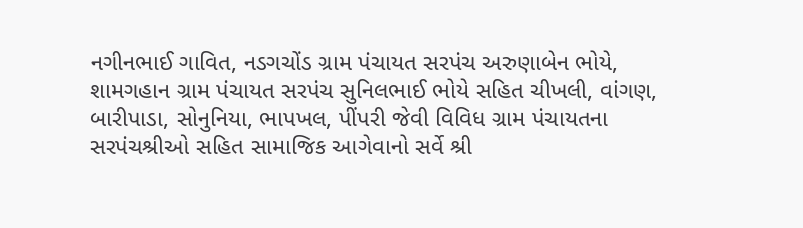નગીનભાઈ ગાવિત, નડગચોંડ ગ્રામ પંચાયત સરપંચ અરુણાબેન ભોયે, શામગહાન ગ્રામ પંચાયત સરપંચ સુનિલભાઈ ભોયે સહિત ચીખલી, વાંગણ, બારીપાડા, સોનુનિયા, ભાપખલ, પીંપરી જેવી વિવિધ ગ્રામ પંચાયતના સરપંચશ્રીઓ સહિત સામાજિક આગેવાનો સર્વે શ્રી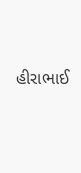હીરાભાઈ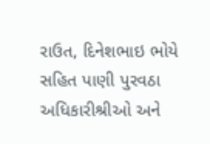રાઉત, દિનેશભાઇ ભોયે સહિત પાણી પુરવઠા અધિકારીશ્રીઓ અને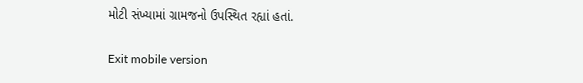મોટી સંખ્યામાં ગ્રામજનો ઉપસ્થિત રહ્યાં હતાં.

Exit mobile version